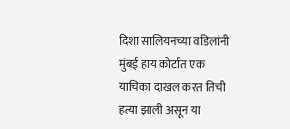दिशा सालियनच्या वडिलांनी मुंबई हाय कोर्टात एक याचिका दाखल करत तिची हत्या झाली असून या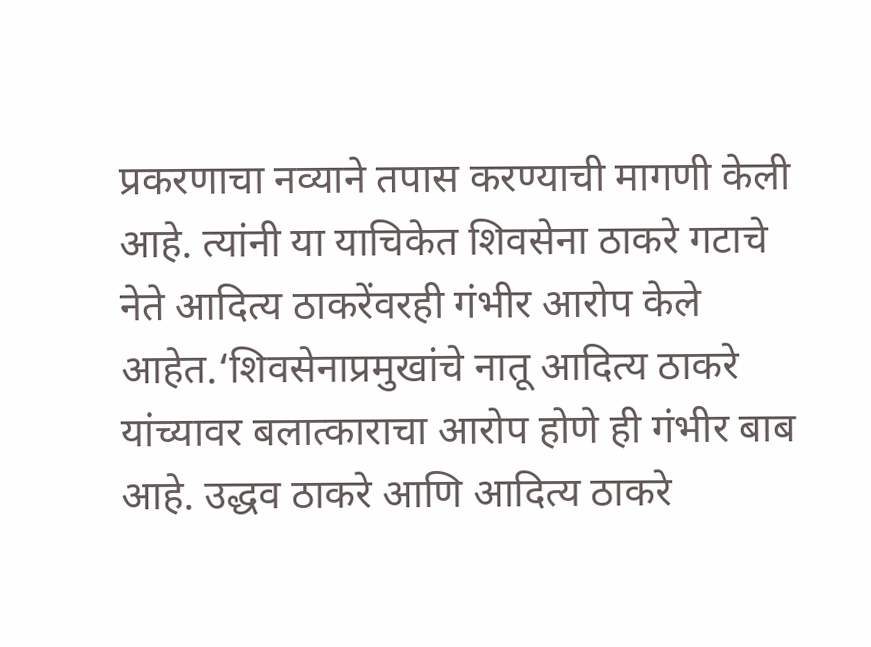प्रकरणाचा नव्याने तपास करण्याची मागणी केली आहे. त्यांनी या याचिकेत शिवसेना ठाकरे गटाचे नेते आदित्य ठाकरेंवरही गंभीर आरोप केले आहेत.‘शिवसेनाप्रमुखांचे नातू आदित्य ठाकरे यांच्यावर बलात्काराचा आरोप होणे ही गंभीर बाब आहे. उद्धव ठाकरे आणि आदित्य ठाकरे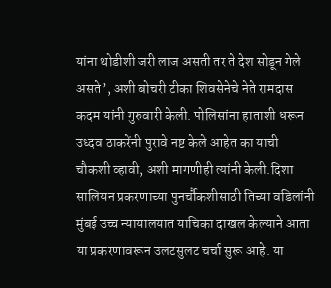यांना थोडीशी जरी लाज असती तर ते देश सोडून गेले असते’, अशी बोचरी टीका शिवसेनेचे नेते रामदास कदम यांनी गुरुवारी केली. पोलिसांना हाताशी धरून उध्दव ठाकरेंनी पुरावे नष्ट केले आहेत का याची चौकशी व्हावी, अशी मागणीही त्यांनी केली.दिशा सालियन प्रकरणाच्या पुनर्चौकशीसाठी तिच्या वडिलांनी मुंबई उच्च न्यायालयात याचिका दाखल केल्याने आता या प्रकरणावरून उलटसुलट चर्चा सुरू आहे. या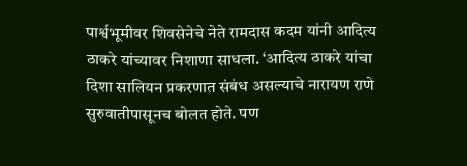पार्श्वभूमीवर शिवसेनेचे नेते रामदास कदम यांनी आदित्य ठाकरे यांच्यावर निशाणा साधला. ‘आदित्य ठाकरे यांचा दिशा सालियन प्रकरणात संबंध असल्याचे नारायण राणे सुरुवातीपासूनच बोलत होते. पण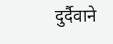दुर्दैवाने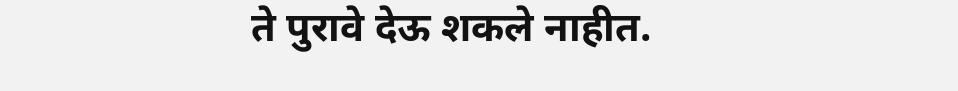ते पुरावे देऊ शकले नाहीत.